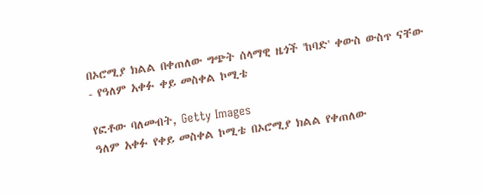በኦሮሚያ ክልል በቀጠለው ግጭት ሰላማዊ ዜጎች 'ከባድ' ቀውስ ውስጥ ናቸው - የዓለም አቀፉ ቀይ መስቀል ኮሚቴ

የፎቶው ባለመብት, Getty Images
ዓለም አቀፉ የቀይ መስቀል ኮሚቴ በኦሮሚያ ክልል የቀጠለው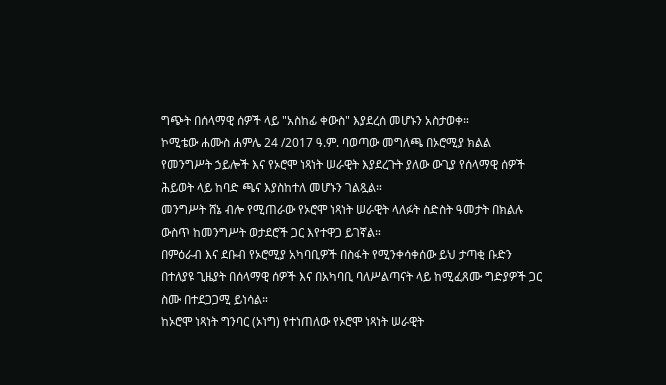ግጭት በሰላማዊ ሰዎች ላይ "አስከፊ ቀውስ" እያደረሰ መሆኑን አስታወቀ።
ኮሚቴው ሐሙስ ሐምሌ 24 /2017 ዓ.ም. ባወጣው መግለጫ በኦሮሚያ ክልል የመንግሥት ኃይሎች እና የኦሮሞ ነጻነት ሠራዊት እያደረጉት ያለው ውጊያ የሰላማዊ ሰዎች ሕይወት ላይ ከባድ ጫና እያስከተለ መሆኑን ገልጿል።
መንግሥት ሸኔ ብሎ የሚጠራው የኦሮሞ ነጻነት ሠራዊት ላለፉት ስድስት ዓመታት በክልሉ ውስጥ ከመንግሥት ወታደሮች ጋር እየተዋጋ ይገኛል።
በምዕራብ እና ደቡብ የኦሮሚያ አካባቢዎች በስፋት የሚንቀሳቀሰው ይህ ታጣቂ ቡድን በተለያዩ ጊዜያት በሰላማዊ ሰዎች እና በአካባቢ ባለሥልጣናት ላይ ከሚፈጸሙ ግድያዎች ጋር ስሙ በተደጋጋሚ ይነሳል።
ከኦሮሞ ነጻነት ግንባር (ኦነግ) የተነጠለው የኦሮሞ ነጻነት ሠራዊት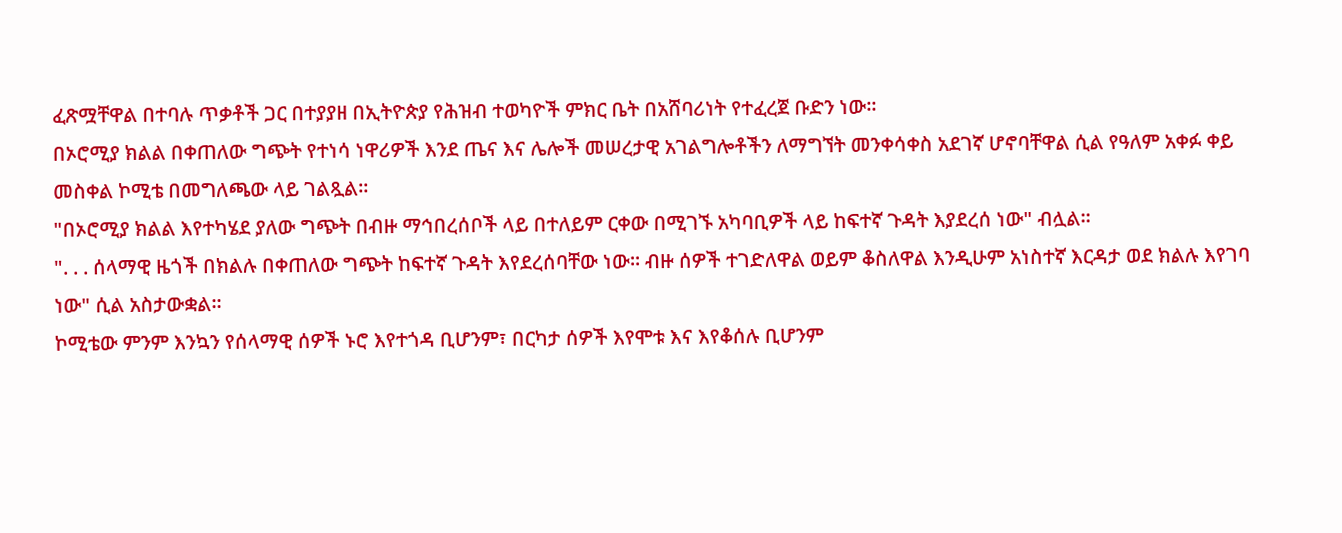ፈጽሟቸዋል በተባሉ ጥቃቶች ጋር በተያያዘ በኢትዮጵያ የሕዝብ ተወካዮች ምክር ቤት በአሸባሪነት የተፈረጀ ቡድን ነው።
በኦሮሚያ ክልል በቀጠለው ግጭት የተነሳ ነዋሪዎች እንደ ጤና እና ሌሎች መሠረታዊ አገልግሎቶችን ለማግኘት መንቀሳቀስ አደገኛ ሆኖባቸዋል ሲል የዓለም አቀፉ ቀይ መስቀል ኮሚቴ በመግለጫው ላይ ገልጿል።
"በኦሮሚያ ክልል እየተካሄደ ያለው ግጭት በብዙ ማኅበረሰቦች ላይ በተለይም ርቀው በሚገኙ አካባቢዎች ላይ ከፍተኛ ጉዳት እያደረሰ ነው" ብሏል።
". . . ሰላማዊ ዜጎች በክልሉ በቀጠለው ግጭት ከፍተኛ ጉዳት እየደረሰባቸው ነው። ብዙ ሰዎች ተገድለዋል ወይም ቆስለዋል እንዲሁም አነስተኛ እርዳታ ወደ ክልሉ እየገባ ነው" ሲል አስታውቋል።
ኮሚቴው ምንም እንኳን የሰላማዊ ሰዎች ኑሮ እየተጎዳ ቢሆንም፣ በርካታ ሰዎች እየሞቱ እና እየቆሰሉ ቢሆንም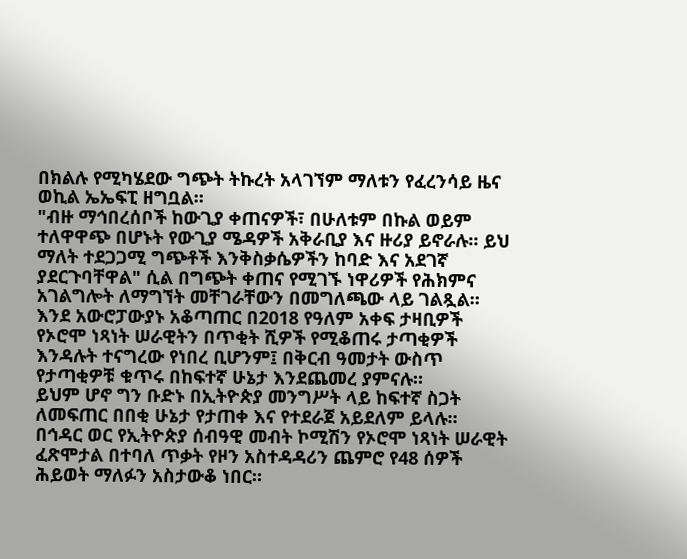በክልሉ የሚካሄደው ግጭት ትኩረት አላገኘም ማለቱን የፈረንሳይ ዜና ወኪል ኤኤፍፒ ዘግቧል።
"ብዙ ማኅበረሰቦች ከውጊያ ቀጠናዎች፣ በሁለቱም በኩል ወይም ተለዋዋጭ በሆኑት የውጊያ ሜዳዎች አቅራቢያ እና ዙሪያ ይኖራሉ። ይህ ማለት ተደጋጋሚ ግጭቶች እንቅስቃሴዎችን ከባድ እና አደገኛ ያደርጉባቸዋል" ሲል በግጭት ቀጠና የሚገኙ ነዋሪዎች የሕክምና አገልግሎት ለማግኘት መቸገራቸውን በመግለጫው ላይ ገልጿል።
እንደ አውሮፓውያኑ አቆጣጠር በ2018 የዓለም አቀፍ ታዛቢዎች የኦሮሞ ነጻነት ሠራዊትን በጥቂት ሺዎች የሚቆጠሩ ታጣቂዎች እንዳሉት ተናግረው የነበረ ቢሆንም፤ በቅርብ ዓመታት ውስጥ የታጣቂዎቹ ቁጥሩ በከፍተኛ ሁኔታ እንደጨመረ ያምናሉ።
ይህም ሆኖ ግን ቡድኑ በኢትዮጵያ መንግሥት ላይ ከፍተኛ ስጋት ለመፍጠር በበቂ ሁኔታ የታጠቀ እና የተደራጀ አይደለም ይላሉ።
በኅዳር ወር የኢትዮጵያ ሰብዓዊ መብት ኮሚሽን የኦሮሞ ነጻነት ሠራዊት ፈጽሞታል በተባለ ጥቃት የዞን አስተዳዳሪን ጨምሮ የ48 ሰዎች ሕይወት ማለፉን አስታውቆ ነበር።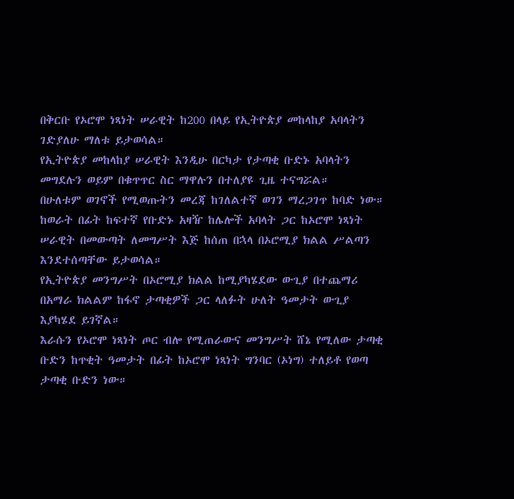በቅርቡ የኦሮሞ ነጻነት ሠራዊት ከ200 በላይ የኢትዮጵያ መከላከያ አባላትን ገድያለሁ ማለቱ ይታወሳል።
የኢትዮጵያ መከላከያ ሠራዊት እንዲሁ በርካታ የታጣቂ ቡድኑ አባላትን መግደሉን ወይም በቁጥጥር ስር ማዋሉን በተለያዩ ጊዜ ተናግሯል።
በሁለቱም ወገኖች የሚወጡትን መረጃ ከገለልተኛ ወገን ማረጋገጥ ከባድ ነው።
ከወራት በፊት ከፍተኛ የቡድኑ አዛዥ ከሌሎች አባላት ጋር ከኦሮሞ ነጻነት ሠራዊት በመውጣት ለመግሥት እጅ ከሰጠ በኋላ በኦሮሚያ ክልል ሥልጣን እንደተሰጣቸው ይታወሳል።
የኢትዮጵያ መንግሥት በኦሮሚያ ክልል ከሚያካሄደው ውጊያ በተጨማሪ በአማራ ክልልም ከፋኖ ታጣቂዎች ጋር ላለፉት ሁለት ዓመታት ውጊያ እያካሄደ ይገኛል።
እራሱን የኦሮሞ ነጻነት ጦር ብሎ የሚጠራውና መንግሥት ሸኔ የሚለው ታጣቂ ቡድን ከጥቂት ዓመታት በፊት ከኦሮሞ ነጻነት ግንባር (ኦነግ) ተለይቶ የወጣ ታጣቂ ቡድን ነው።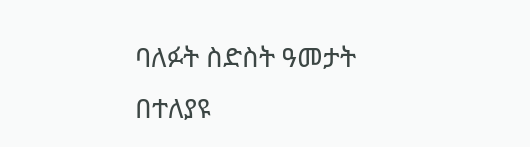ባለፉት ስድስት ዓመታት በተለያዩ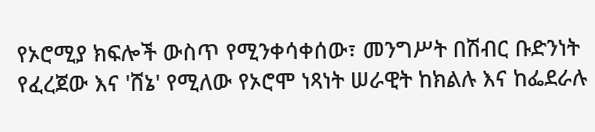የኦሮሚያ ክፍሎች ውስጥ የሚንቀሳቀሰው፣ መንግሥት በሽብር ቡድንነት የፈረጀው እና 'ሸኔ' የሚለው የኦሮሞ ነጻነት ሠራዊት ከክልሉ እና ከፌደራሉ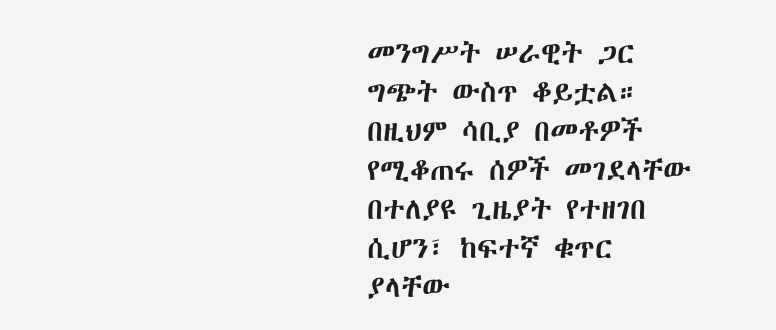መንግሥት ሠራዊት ጋር ግጭት ውስጥ ቆይቷል።
በዚህም ሳቢያ በመቶዎች የሚቆጠሩ ሰዎች መገደላቸው በተለያዩ ጊዜያት የተዘገበ ሲሆን፣ ከፍተኛ ቁጥር ያላቸው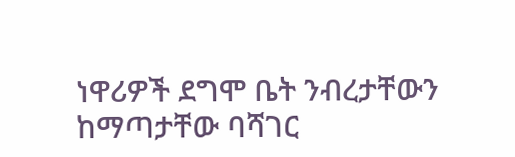ነዋሪዎች ደግሞ ቤት ንብረታቸውን ከማጣታቸው ባሻገር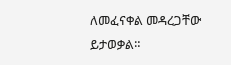ለመፈናቀል መዳረጋቸው ይታወቃል።